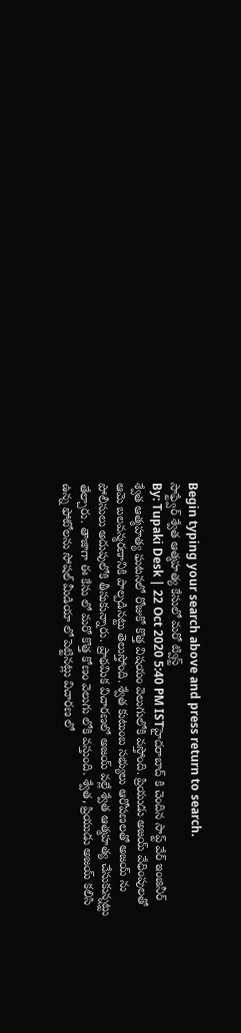Begin typing your search above and press return to search.
సాఫ్ట్వేర్ శ్వేత ఆత్మహత్య కేసులో మరో ట్విస్ట్
By: Tupaki Desk | 22 Oct 2020 5:40 PM ISTహైదరాబాద్ కి చెందిన సాప్ట్ వేర్ ఇంజినీర్ శ్వేత ఆత్మహత్య ఘటనలో రోజుకో కొత్త విషయం వెలుగులోకి వస్తోంది. ప్రియుడు అజయ్ వేధింపులతో ఆమె బలవన్మరణానికి పాల్పడినట్టు తెలుస్తోంది. శ్వేత కుటుంబ సభ్యులు ఆరోపణలతో అజయ్ ను పోలీసులు అదుపులోకి తీసుకున్నారు. ప్రాథమిక విచారణలో అజయ్ వల్లే శ్వేత ఆత్మహత్య చేసుకున్నట్టు తేల్చారు. తాజాగా ఈ కేసు లో మరో కొత్త కోణం వెలుగు లోకి వస్తుంది. శ్వేత, ప్రియుడు అజయ్ కలిసి ఉన్న ఫోటోలను సోషల్ మీడియా లో పెట్టినట్లు విచారణ లో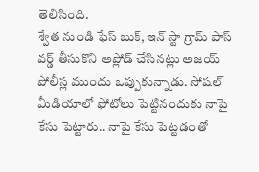తెలిసింది.
శ్వేత నుండి ఫేస్ బుక్, ఇన్ స్టా గ్రామ్ పాస్ వర్డ్ తీసుకొని అప్లోడ్ చేసినట్లు అజయ్ పోలీస్ల ముందు ఒప్పుకున్నాడు. సోషల్ మీడియాలో ఫోటోలు పెట్టినందుకు నాపై కేసు పెట్టారు.. నాపై కేసు పెట్టడంతో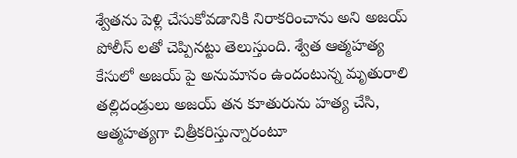శ్వేతను పెళ్లి చేసుకోవడానికి నిరాకరించాను అని అజయ్ పోలీస్ లతో చెప్పినట్టు తెలుస్తుంది. శ్వేత ఆత్మహత్య కేసులో అజయ్ పై అనుమానం ఉందంటున్న మృతురాలి తల్లిదండ్రులు అజయ్ తన కూతురును హత్య చేసి, ఆత్మహత్యగా చిత్రీకరిస్తున్నారంటూ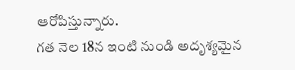ఆరోపిస్తున్నారు.
గత నెల 18న ఇంటి నుండి అదృశ్యమైన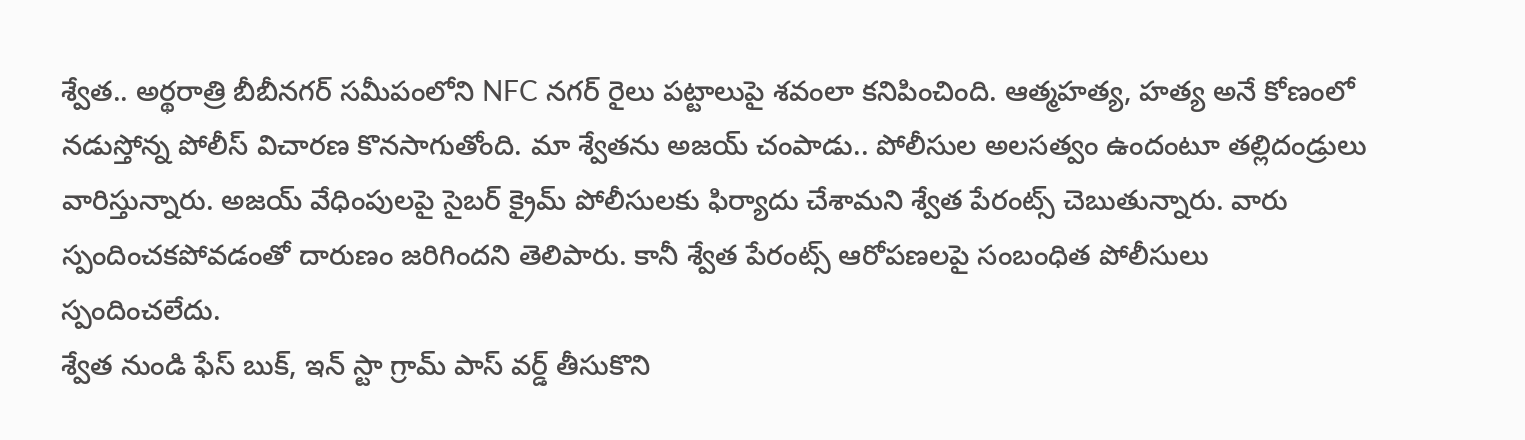శ్వేత.. అర్థరాత్రి బీబీనగర్ సమీపంలోని NFC నగర్ రైలు పట్టాలుపై శవంలా కనిపించింది. ఆత్మహత్య, హత్య అనే కోణంలో నడుస్తోన్న పోలీస్ విచారణ కొనసాగుతోంది. మా శ్వేతను అజయ్ చంపాడు.. పోలీసుల అలసత్వం ఉందంటూ తల్లిదండ్రులు వారిస్తున్నారు. అజయ్ వేధింపులపై సైబర్ క్రైమ్ పోలీసులకు ఫిర్యాదు చేశామని శ్వేత పేరంట్స్ చెబుతున్నారు. వారు స్పందించకపోవడంతో దారుణం జరిగిందని తెలిపారు. కానీ శ్వేత పేరంట్స్ ఆరోపణలపై సంబంధిత పోలీసులు స్పందించలేదు.
శ్వేత నుండి ఫేస్ బుక్, ఇన్ స్టా గ్రామ్ పాస్ వర్డ్ తీసుకొని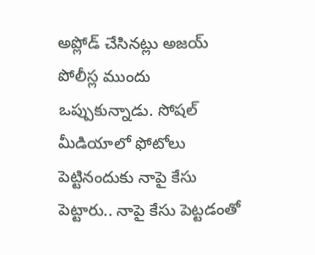అప్లోడ్ చేసినట్లు అజయ్ పోలీస్ల ముందు ఒప్పుకున్నాడు. సోషల్ మీడియాలో ఫోటోలు పెట్టినందుకు నాపై కేసు పెట్టారు.. నాపై కేసు పెట్టడంతో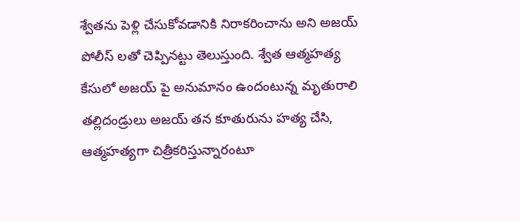శ్వేతను పెళ్లి చేసుకోవడానికి నిరాకరించాను అని అజయ్ పోలీస్ లతో చెప్పినట్టు తెలుస్తుంది. శ్వేత ఆత్మహత్య కేసులో అజయ్ పై అనుమానం ఉందంటున్న మృతురాలి తల్లిదండ్రులు అజయ్ తన కూతురును హత్య చేసి, ఆత్మహత్యగా చిత్రీకరిస్తున్నారంటూ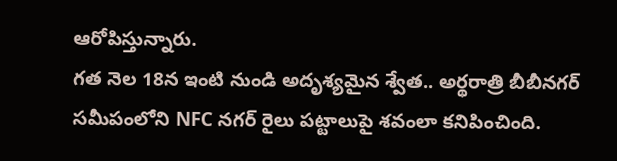ఆరోపిస్తున్నారు.
గత నెల 18న ఇంటి నుండి అదృశ్యమైన శ్వేత.. అర్థరాత్రి బీబీనగర్ సమీపంలోని NFC నగర్ రైలు పట్టాలుపై శవంలా కనిపించింది.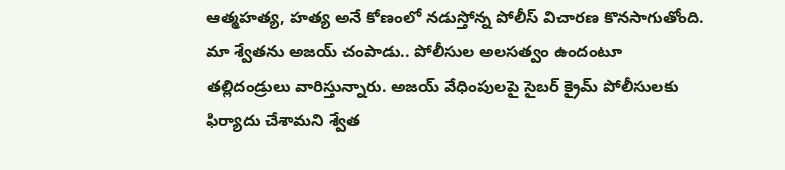ఆత్మహత్య, హత్య అనే కోణంలో నడుస్తోన్న పోలీస్ విచారణ కొనసాగుతోంది. మా శ్వేతను అజయ్ చంపాడు.. పోలీసుల అలసత్వం ఉందంటూ తల్లిదండ్రులు వారిస్తున్నారు. అజయ్ వేధింపులపై సైబర్ క్రైమ్ పోలీసులకు ఫిర్యాదు చేశామని శ్వేత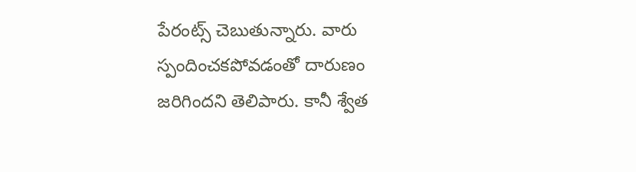పేరంట్స్ చెబుతున్నారు. వారు స్పందించకపోవడంతో దారుణం జరిగిందని తెలిపారు. కానీ శ్వేత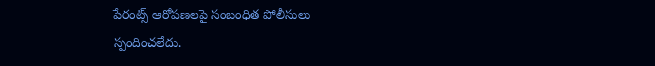పేరంట్స్ ఆరోపణలపై సంబంధిత పోలీసులు స్పందించలేదు.